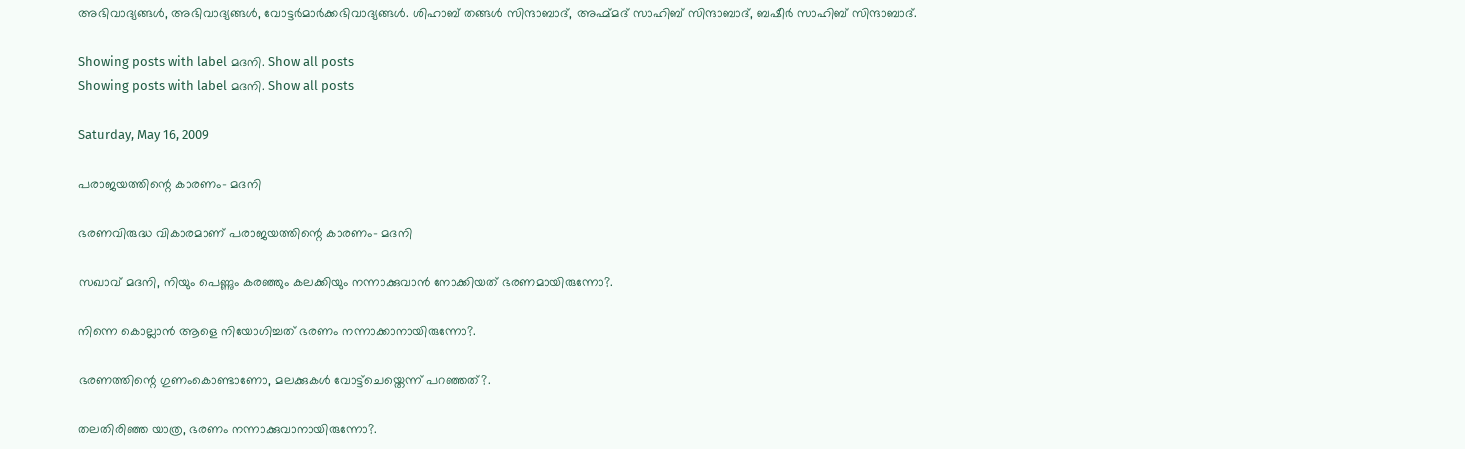അഭിവാദ്യങ്ങൾ, അഭിവാദ്യങ്ങൾ, വോട്ടർമാർക്കഭിവാദ്യങ്ങൾ. ശിഹാബ്‌ തങ്ങൾ സിന്ദാബാദ്‌, അഹ്മ്മദ്‌ സാഹിബ്‌ സിന്ദാബാദ്‌, ബഷീർ സാഹിബ്‌ സിന്ദാബാദ്‌.

Showing posts with label മദനി. Show all posts
Showing posts with label മദനി. Show all posts

Saturday, May 16, 2009

പരാജയത്തിന്റെ കാരണം- മദനി

ഭരണവിരുദ്ധ വികാരമാണ്‌ പരാജയത്തിന്റെ കാരണം- മദനി

സഖാവ്‌ മദനി, നിയും പെണ്ണും കരഞ്ഞും കലക്കിയും നന്നാക്കുവാൻ നോക്കിയത്‌ ഭരണമായിരുന്നോ?.

നിന്നെ കൊല്ലാൻ ആളെ നിയോഗിച്ചത്‌ ഭരണം നന്നാക്കാനായിരുന്നോ?.

ഭരണത്തിന്റെ ഗുണംകൊണ്ടാണോ, മലക്കുകൾ വോട്ട്ചെയ്തെന്ന് പറഞ്ഞത്‌?.

തലതിരിഞ്ഞ യാത്ര, ഭരണം നന്നാക്കുവാനായിരുന്നോ?.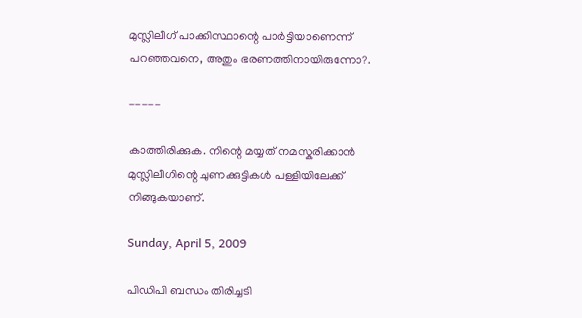മുസ്ലിലീഗ്‌ പാക്കിസ്ഥാന്റെ പാർട്ടിയാണെന്ന് പറഞ്ഞവനെ, അതും ഭരണത്തിനായിരുന്നോ?.

-----

കാത്തിരിക്കുക. നിന്റെ മയ്യത്‌ നമസ്കരിക്കാൻ മുസ്ലിലീഗിന്റെ ചുണക്കുട്ടികൾ പള്ളിയിലേക്ക്‌ നിങ്ങുകയാണ്‌.

Sunday, April 5, 2009

പിഡിപി ബന്ധം തിരിച്ചടി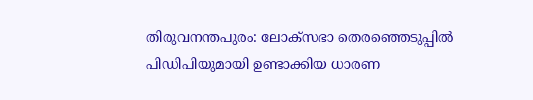തിരുവനന്തപുരം: ലോക്സഭാ തെരഞ്ഞെടുപ്പിൽ പിഡിപിയുമായി ഉണ്ടാക്കിയ ധാരണ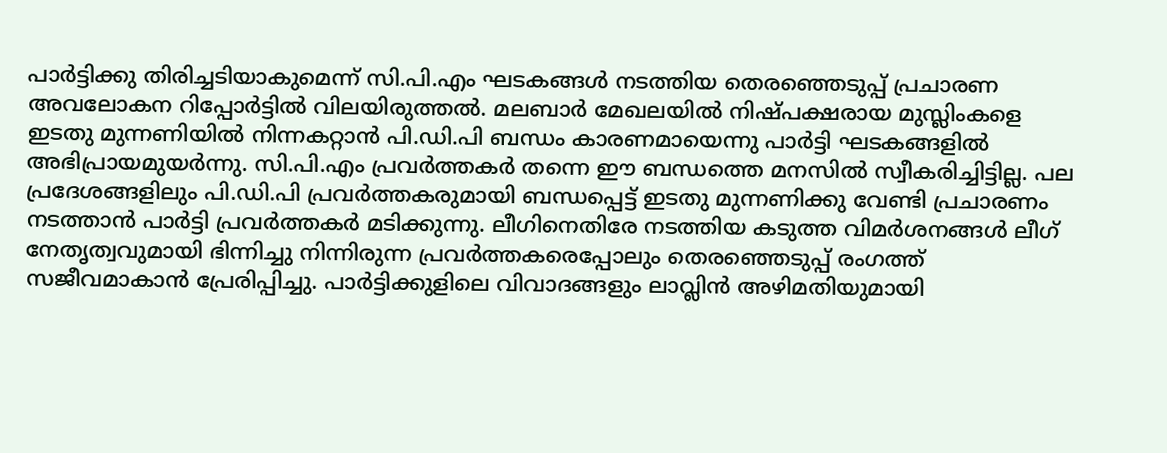പാർട്ടിക്കു തിരിച്ചടിയാകുമെന്ന്‌ സി.പി.എം ഘടകങ്ങൾ നടത്തിയ തെരഞ്ഞെടുപ്പ്‌ പ്രചാരണ അവലോകന റിപ്പോർട്ടിൽ വിലയിരുത്തൽ. മലബാർ മേഖലയിൽ നിഷ്പക്ഷരായ മുസ്ലിംകളെ ഇടതു മുന്നണിയിൽ നിന്നകറ്റാൻ പി.ഡി.പി ബന്ധം കാരണമായെന്നു പാർട്ടി ഘടകങ്ങളിൽ അഭിപ്രായമുയർന്നു. സി.പി.എം പ്രവർത്തകർ തന്നെ ഈ ബന്ധത്തെ മനസിൽ സ്വീകരിച്ചിട്ടില്ല. പല പ്രദേശങ്ങളിലും പി.ഡി.പി പ്രവർത്തകരുമായി ബന്ധപ്പെട്ട്‌ ഇടതു മുന്നണിക്കു വേണ്ടി പ്രചാരണം നടത്താൻ പാർട്ടി പ്രവർത്തകർ മടിക്കുന്നു. ലീഗിനെതിരേ നടത്തിയ കടുത്ത വിമർശനങ്ങൾ ലീഗ്‌ നേതൃത്വവുമായി ഭിന്നിച്ചു നിന്നിരുന്ന പ്രവർത്തകരെപ്പോലും തെരഞ്ഞെടുപ്പ്‌ രംഗത്ത്‌ സജീവമാകാൻ പ്രേരിപ്പിച്ചു. പാർട്ടിക്കുളിലെ വിവാദങ്ങളും ലാവ്ലിൻ അഴിമതിയുമായി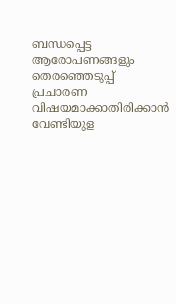ബന്ധപ്പെട്ട ആരോപണങ്ങളും തെരഞ്ഞെടുപ്പ്‌ പ്രചാരണ വിഷയമാക്കാതിരിക്കാൻ വേണ്ടിയുള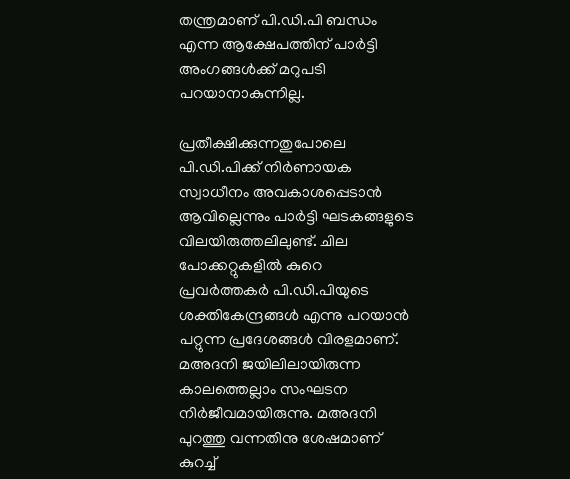തന്ത്രമാണ്‌ പി.ഡി.പി ബന്ധം എന്ന ആക്ഷേപത്തിന്‌ പാർട്ടി അംഗങ്ങൾക്ക്‌ മറുപടി പറയാനാകുന്നില്ല.

പ്രതീക്ഷിക്കുന്നതുപോലെ പി.ഡി.പിക്ക്‌ നിർണായക സ്വാധീനം അവകാശപ്പെടാൻ ആവില്ലെന്നും പാർട്ടി ഘടകങ്ങളുടെ വിലയിരുത്തലിലുണ്ട്‌. ചില പോക്കറ്റുകളിൽ കുറെ പ്രവർത്തകർ പി.ഡി.പിയുടെ ശക്തികേന്ദ്രങ്ങൾ എന്നു പറയാൻ പറ്റുന്ന പ്രദേശങ്ങൾ വിരളമാണ്‌. മഅദനി ജയിലിലായിരുന്ന കാലത്തെല്ലാം സംഘടന നിർജീവമായിരുന്നു. മഅദനി പുറത്തു വന്നതിനു ശേഷമാണ്‌ കുറച്ച്‌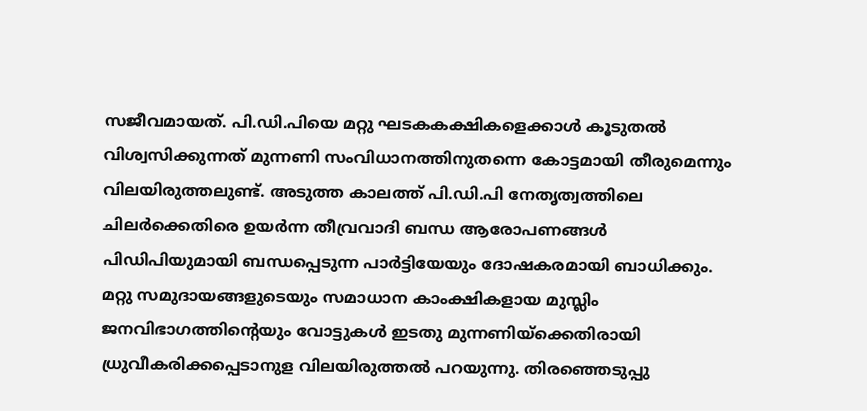സജീവമായത്‌. പി.ഡി.പിയെ മറ്റു ഘടകകക്ഷികളെക്കാൾ കൂടുതൽ വിശ്വസിക്കുന്നത്‌ മുന്നണി സംവിധാനത്തിനുതന്നെ കോട്ടമായി തീരുമെന്നും വിലയിരുത്തലുണ്ട്‌. അടുത്ത കാലത്ത്‌ പി.ഡി.പി നേതൃത്വത്തിലെ ചിലർക്കെതിരെ ഉയർന്ന തീവ്രവാദി ബന്ധ ആരോപണങ്ങൾ പിഡിപിയുമായി ബന്ധപ്പെടുന്ന പാർട്ടിയേയും ദോഷകരമായി ബാധിക്കും. മറ്റു സമുദായങ്ങളുടെയും സമാധാന കാംക്ഷികളായ മുസ്ലിം ജനവിഭാഗത്തിന്റെയും വോട്ടുകൾ ഇടതു മുന്നണിയ്ക്കെതിരായി ധ്രുവീകരിക്കപ്പെടാനുള വിലയിരുത്തൽ പറയുന്നു. തിരഞ്ഞെടുപ്പു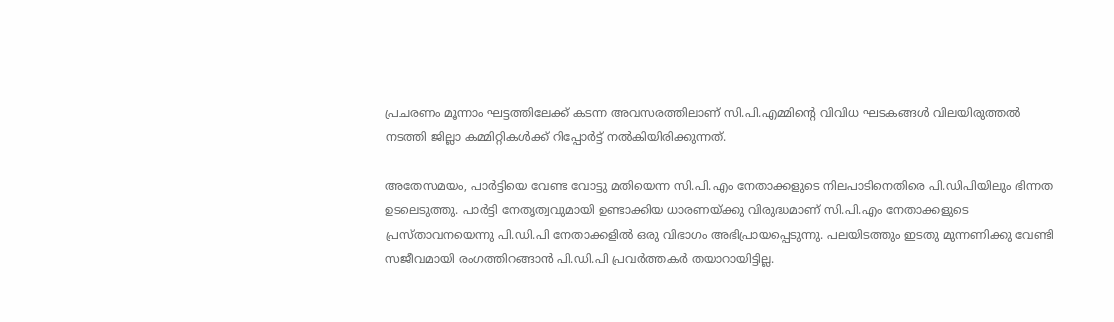പ്രചരണം മൂന്നാം ഘട്ടത്തിലേക്ക്‌ കടന്ന അവസരത്തിലാണ്‌ സി.പി.എമ്മിന്റെ വിവിധ ഘടകങ്ങൾ വിലയിരുത്തൽ നടത്തി ജില്ലാ കമ്മിറ്റികൾക്ക്‌ റിപ്പോർട്ട്‌ നൽകിയിരിക്കുന്നത്‌.

അതേസമയം, പാർട്ടിയെ വേണ്ട വോട്ടു മതിയെന്ന സി.പി.എം നേതാക്കളുടെ നിലപാടിനെതിരെ പി.ഡിപിയിലും ഭിന്നത ഉടലെടുത്തു. പാർട്ടി നേതൃത്വവുമായി ഉണ്ടാക്കിയ ധാരണയ്ക്കു വിരുദ്ധമാണ്‌ സി.പി.എം നേതാക്കളുടെ പ്രസ്താവനയെന്നു പി.ഡി.പി നേതാക്കളിൽ ഒരു വിഭാഗം അഭിപ്രായപ്പെടുന്നു. പലയിടത്തും ഇടതു മുന്നണിക്കു വേണ്ടി സജീവമായി രംഗത്തിറങ്ങാൻ പി.ഡി.പി പ്രവർത്തകർ തയാറായിട്ടില്ല.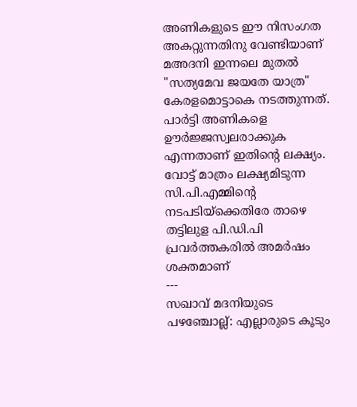അണികളുടെ ഈ നിസംഗത അകറ്റുന്നതിനു വേണ്ടിയാണ്‌ മഅദനി ഇന്നലെ മുതൽ "സത്യമേവ ജയതേ യാത്ര" കേരളമൊട്ടാകെ നടത്തുന്നത്‌. പാർട്ടി അണികളെ ഊർജ്ജസ്വലരാക്കുക എന്നതാണ്‌ ഇതിന്റെ ലക്ഷ്യം. വോട്ട്‌ മാത്രം ലക്ഷ്യമിടുന്ന സി.പി.എമ്മിന്റെ നടപടിയ്ക്കെതിരേ താഴെ തട്ടിലുള പി.ഡി.പി പ്രവർത്തകരിൽ അമർഷം ശക്തമാണ്‌
---
സഖാവ് മദനിയുടെ പഴഞ്ചോല്ല്: എല്ലാരുടെ കൂടും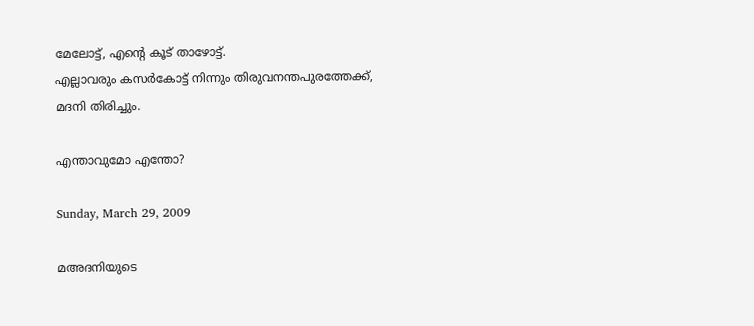മേലോട്ട്, എന്റെ കൂട് താഴോട്ട്.
എല്ലാവരും കസര്‍കോട്ട് നിന്നും തിരുവനന്തപുരത്തേക്ക്,
മദനി തിരിച്ചും.

എന്താവുമോ എന്തോ?

Sunday, March 29, 2009

മഅദനിയുടെ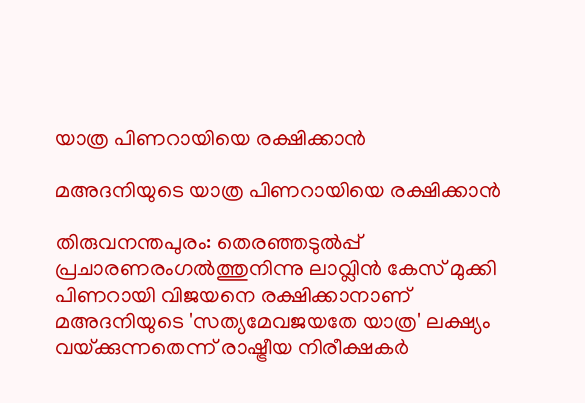യാത്ര പിണറായിയെ രക്ഷിക്കാൻ

മഅദനിയുടെ യാത്ര പിണറായിയെ രക്ഷിക്കാൻ

തിരുവനന്തപുരം: തെരഞ്ഞടുൽപ്പ്‌ പ്രചാരണരംഗൽത്തുനിന്നു ലാവ്ലിൻ കേസ്‌ മുക്കി പിണറായി വിജയനെ രക്ഷിക്കാനാണ്‌ മഅദനിയുടെ 'സത്യമേവജയതേ യാത്ര' ലക്ഷ്യം വയ്‌ക്കുന്നതെന്ന്‌ രാഷ്ട്രീയ നിരീക്ഷകർ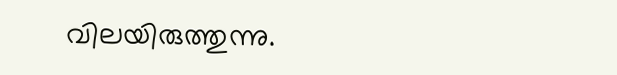വിലയിരുത്തുന്നു.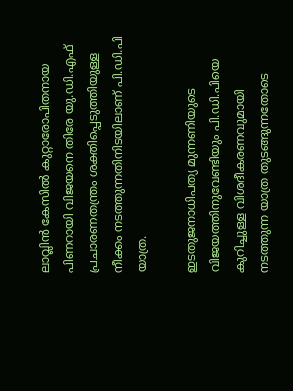ലാവ്ലിൻ കേസിൽ കുറ്റാരോപിതനായ പിണറായി വിജയനെ തിരേ യു.ഡി.എഫ്‌ പ്രചാരണതന്ത്രം ശക്തിപ്പെടുത്തിയുള്ള നീക്കം നടത്തുന്നതിനിടയിലാണ്‌ പി.ഡി.പി യാത്ര.

ഇടതുജനാധിപത്യ മുന്നണിയുടെ വിജയത്തിനുവേണ്ടിയും പി.ഡി.പിയെ കുറിച്ചുള്ള വിശദീകരണവുമായി നടത്തുന്ന യാത്ര തുടങ്ങുന്നതോടെ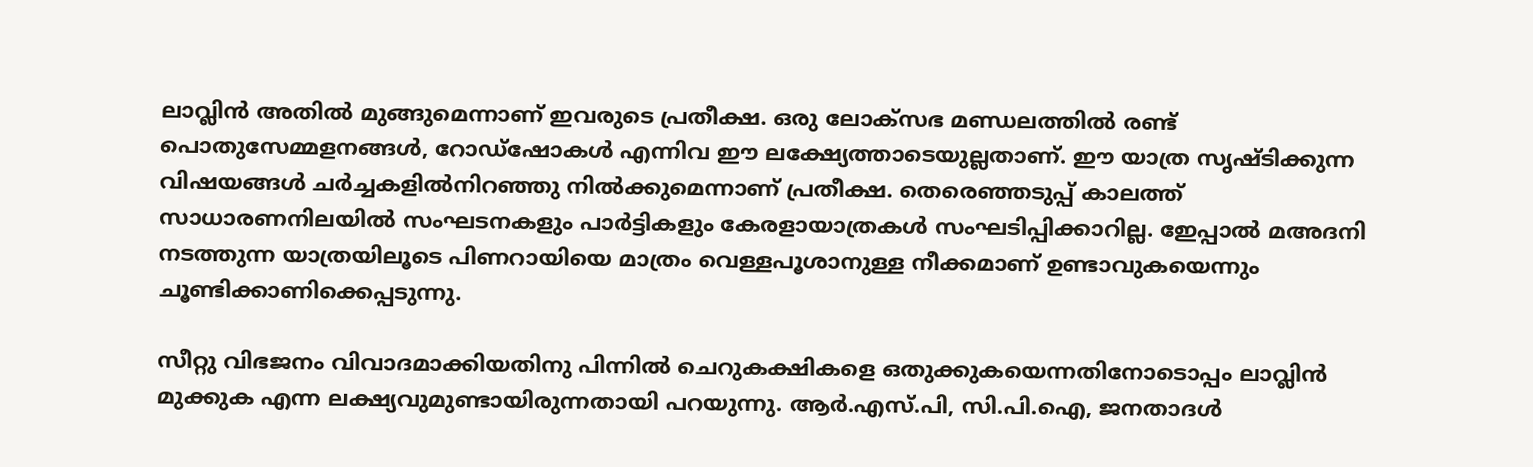ലാവ്ലിൻ അതിൽ മുങ്ങുമെന്നാണ്‌ ഇവരുടെ പ്രതീക്ഷ. ഒരു ലോക്സഭ മണ്ഡലത്തിൽ രണ്ട്‌ പൊതുസേ‍മ്മളനങ്ങൾ, റോഡ്ഷോകൾ എന്നിവ ഈ ലക്ഷ്യേ‍ത്താടെയുല്ലതാണ്‌. ഈ യാത്ര സൃഷ്ടിക്കുന്ന വിഷയങ്ങൾ ചർച്ചകളിൽനിറഞ്ഞു നിൽക്കുമെന്നാണ്‌ പ്രതീക്ഷ. തെരെ‍ഞ്ഞടുപ്പ്‌ കാലത്ത്‌ സാധാരണനിലയിൽ സംഘടനകളും പാർട്ടികളും കേരളായാത്രകൾ സംഘടിപ്പിക്കാറില്ല. ഇേ‍പ്പാൽ മഅദനി നടത്തുന്ന യാത്രയിലൂടെ പിണറായിയെ മാത്രം വെള്ളപൂശാനുള്ള നീക്കമാണ്‌ ഉണ്ടാവുകയെന്നും ചൂണ്ടിക്കാണിക്കെ‍പ്പടുന്നു.

സീറ്റു വിഭജനം വിവാദമാക്കിയതിനു പിന്നിൽ ചെറുകക്ഷികളെ ഒതുക്കുകയെന്നതിനോടൊപ്പം ലാവ്ലിൻ മുക്കുക എന്ന ലക്ഷ്യവുമുണ്ടായിരുന്നതായി പറയുന്നു. ആർ.എസ്‌.പി, സി.പി.ഐ, ജനതാദൾ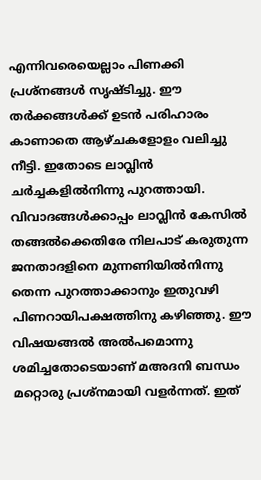എന്നിവരെയെല്ലാം പിണക്കി പ്രശ്നങ്ങൾ സൃഷ്ടിച്ചു. ഈ തർക്കങ്ങൾക്ക്‌ ഉടൻ പരിഹാരം കാണാതെ ആഴ്ചകളോളം വലിച്ചു നീട്ടി. ഇതോടെ ലാവ്ലിൻ ചർച്ചകളിൽനിന്നു പുറത്തായി. വിവാദങ്ങൾക്കാപ്പം ലാവ്ലിൻ കേസിൽ തങ്ങൽക്കെതിരേ നിലപാട്‌ കരുതുന്ന ജനതാദളിനെ മുന്നണിയിൽനിന്നു തെ‍ന്ന പുറത്താക്കാനും ഇതുവഴി പിണറായിപക്ഷത്തിനു കഴിഞ്ഞു. ഈ വിഷയങ്ങൽ അൽപമൊന്നു ശമിച്ചതോടെയാണ്‌ മഅദനി ബന്ധം മറ്റൊരു പ്രശ്നമായി വളർന്നത്‌. ഇത്‌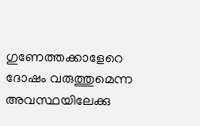ഗുണേ‍ത്തക്കാളേറെ ദോഷം വരുത്തുമെന്ന അവസ്ഥയിലേക്കു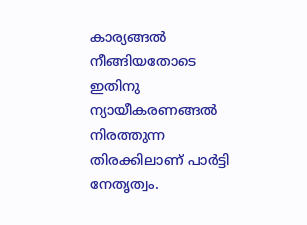കാര്യങ്ങൽ നീങ്ങിയതോടെ ഇതിനു ന്യായീകരണങ്ങൽ നിരത്തുന്ന തിരക്കിലാണ്‌ പാർട്ടി നേതൃത്വം.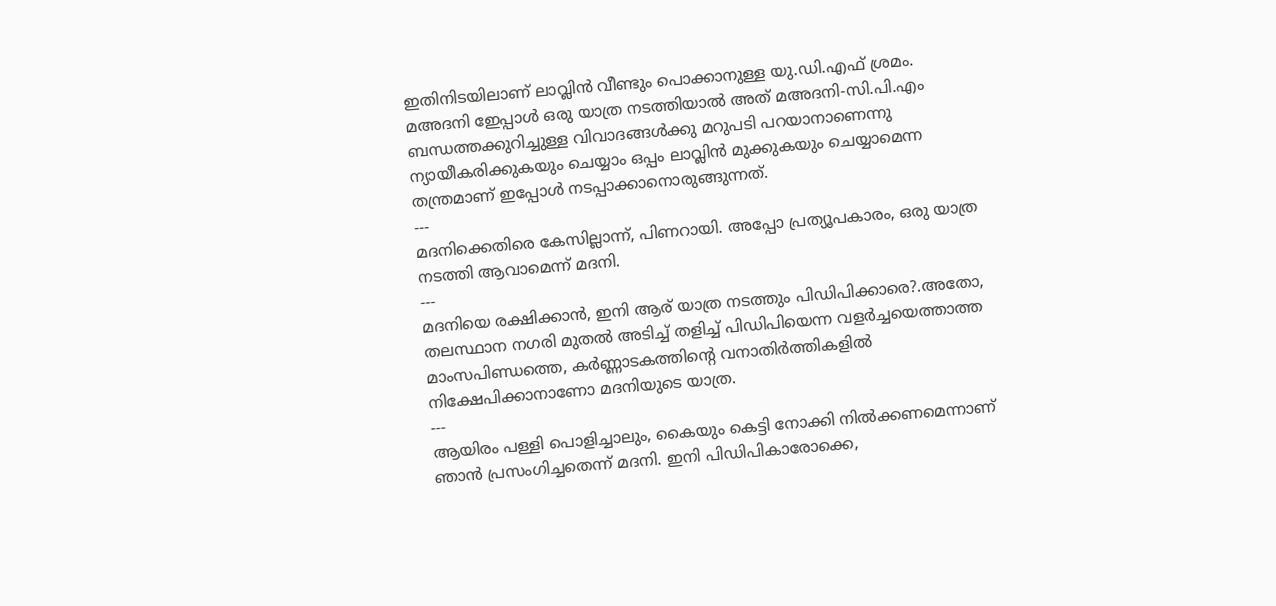ഇതിനിടയിലാണ്‌ ലാവ്ലിൻ വീണ്ടും പൊക്കാനുള്ള യു.ഡി.എഫ്‌ ശ്രമം. മഅദനി ഇേ‍പ്പാൾ ഒരു യാത്ര നടത്തിയാൽ അത്‌ മഅദനി-സി.പി.എം ബന്ധത്തക്കുറിച്ചുള്ള വിവാദങ്ങൾക്കു മറുപടി പറയാനാണെന്നു ന്യായീകരിക്കുകയും ചെയ്യാം ഒപ്പം ലാവ്ലിൻ മുക്കുകയും ചെയ്യാമെന്ന തന്ത്രമാണ്‌ ഇപ്പോൾ നടപ്പാക്കാനൊരുങ്ങുന്നത്‌.
---
മദനിക്കെതിരെ കേസില്ലാന്ന്, പിണറായി. അപ്പോ പ്രത്യൂപകാരം, ഒരു യാത്ര നടത്തി ആവാമെന്ന് മദനി.
---
മദനിയെ രക്ഷിക്കാൻ, ഇനി ആര്‌ യാത്ര നടത്തും പിഡിപിക്കാരെ?.അതോ, തലസ്ഥാന നഗരി മുതൽ അടിച്ച്‌ തളിച്ച്‌ പിഡിപിയെന്ന വളർച്ചയെത്താത്ത മാംസപിണ്ഡത്തെ, കർണ്ണാടകത്തിന്റെ വനാതിർത്തികളിൽ നിക്ഷേപിക്കാനാണോ മദനിയുടെ യാത്ര.
---
ആയിരം പള്ളി പൊളിച്ചാലും, കൈയും കെട്ടി നോക്കി നിൽക്കണമെന്നാണ്‌ ഞാൻ പ്രസംഗിച്ചതെന്ന് മദനി. ഇനി പിഡിപികാരോക്കെ,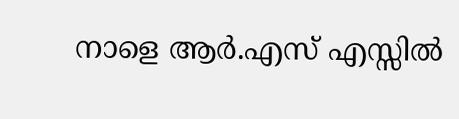നാളെ ആർ.എസ്‌ എസ്സിൽ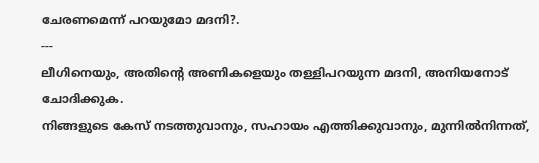ചേരണമെന്ന് പറയുമോ മദനി?.
---
ലീഗിനെയും, അതിന്റെ അണികളെയും തള്ളിപറയുന്ന മദനി, അനിയനോട്‌ ചോദിക്കുക.
നിങ്ങളുടെ കേസ്‌ നടത്തുവാനും, സഹായം എത്തിക്കുവാനും, മുന്നിൽനിന്നത്‌,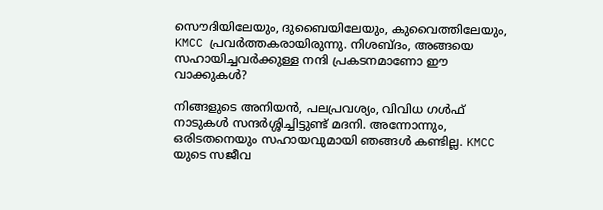സൌദിയിലേയും, ദുബൈയിലേയും, കുവൈത്തിലേയും, KMCC പ്രവർത്തകരായിരുന്നു. നിശബ്ദം, അങ്ങയെ സഹായിച്ചവർക്കുള്ള നന്ദി പ്രകടനമാണോ ഈ വാക്കുകൾ?

നിങ്ങളുടെ അനിയൻ, പലപ്രവശ്യം, വിവിധ ഗൾഫ്‌ നാടുകൾ സന്ദർശ്ശിച്ചിട്ടുണ്ട്‌ മദനി. അന്നോന്നും, ഒരിടതനെയും സഹായവുമായി ഞങ്ങൾ കണ്ടില്ല. KMCC യുടെ സജീവ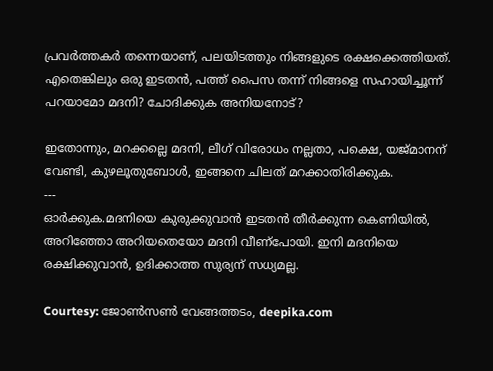പ്രവർത്തകർ തന്നെയാണ്‌, പലയിടത്തും നിങ്ങളുടെ രക്ഷക്കെത്തിയത്‌. എതെങ്കിലും ഒരു ഇടതന്‍, പത്ത് പൈസ തന്ന് നിങ്ങളെ സഹായിച്ചൂന്ന് പറയാമോ മദനി? ചോദിക്കുക അനിയനോട്?

ഇതോന്നും, മറക്കല്ലെ മദനി, ലീഗ്‌ വിരോധം നല്ലതാ, പക്ഷെ, യജ്‌മാനന്‌ വേണ്ടി, കുഴലൂതുബോൾ, ഇങ്ങനെ ചിലത്‌ മറക്കാതിരിക്കുക.
---
ഓർക്കുക.മദനിയെ കുരുക്കുവാൻ ഇടതൻ തീർക്കുന്ന കെണിയിൽ, അറിഞ്ഞോ അറിയതെയോ മദനി വീണ്‌പോയി. ഇനി മദനിയെ രക്ഷിക്കുവാൻ, ഉദിക്കാത്ത സുര്യന്‌ സധ്യമല്ല.

Courtesy: ജോൺസൺ വേങ്ങത്തടം, deepika.com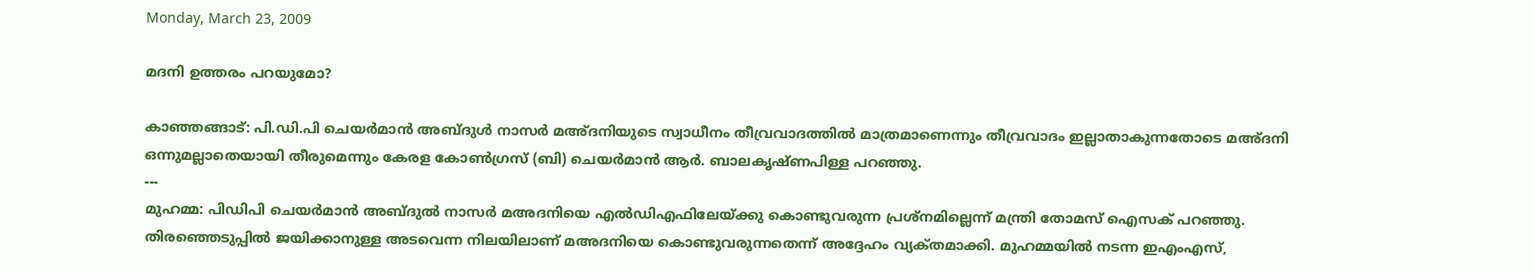Monday, March 23, 2009

മദനി ഉത്തരം പറയുമോ?

കാഞ്ഞങ്ങാട്‌: പി.ഡി.പി ചെയർമാൻ അബ്ദുൾ നാസർ മഅ്ദനിയുടെ സ്വാധീനം തീവ്രവാദത്തിൽ മാത്രമാണെന്നും തീവ്രവാദം ഇല്ലാതാകുന്നതോടെ മഅ്ദനി ഒന്നുമല്ലാതെയായി തീരുമെന്നും കേരള കോൺഗ്രസ്‌ (ബി) ചെയർമാൻ ആർ. ബാലകൃഷ്ണപിള്ള പറഞ്ഞു.
---
മുഹമ്മ: പിഡിപി ചെയർമാൻ അബ്ദുൽ നാസർ മഅദനിയെ എൽഡിഎഫിലേയ്ക്കു കൊണ്ടുവരുന്ന പ്രശ്നമില്ലെന്ന്‌ മന്ത്രി തോമസ്‌ ഐസക്‌ പറഞ്ഞു. തിരഞ്ഞെടുപ്പിൽ ജയിക്കാനുള്ള അടവെന്ന നിലയിലാണ്‌ മഅദനിയെ കൊണ്ടുവരുന്നതെന്ന്‌ അദ്ദേഹം വ്യക്‌തമാക്കി. മുഹമ്മയിൽ നടന്ന ഇഎംഎസ്‌,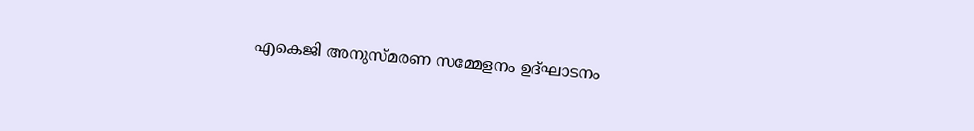എകെജി അനുസ്മരണ സമ്മേളനം ഉദ്ഘാടനം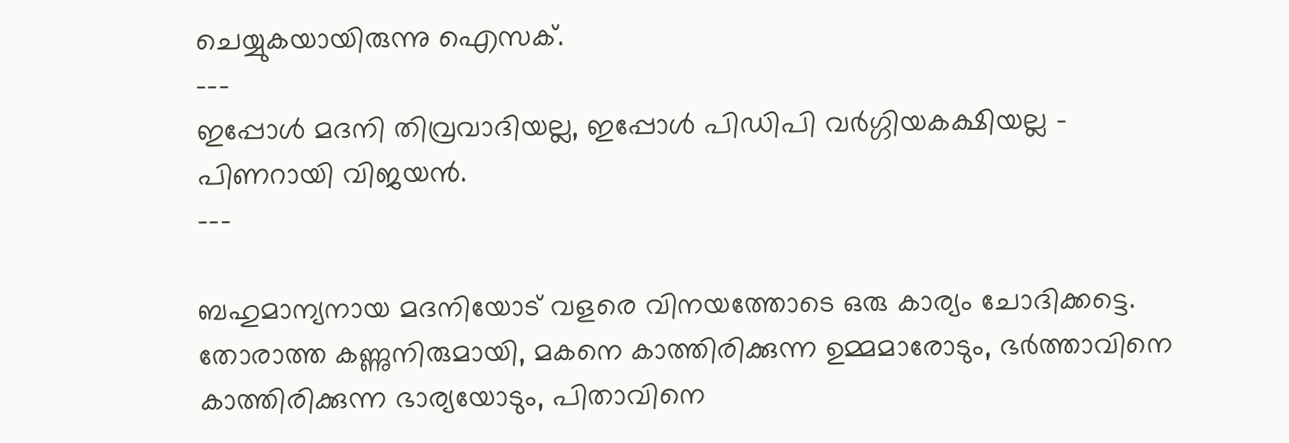ചെയ്യുകയായിരുന്നു ഐസക്‌.
---
ഇപ്പോൾ മദനി തിവ്രവാദിയല്ല, ഇപ്പോൾ പിഡിപി വർഗ്ഗിയകക്ഷിയല്ല - പിണറായി വിജയൻ.
---

ബഹുമാന്യനായ മദനിയോട്‌ വളരെ വിനയത്തോടെ ഒരു കാര്യം ചോദിക്കട്ടെ. തോരാത്ത കണ്ണുനിരുമായി, മകനെ കാത്തിരിക്കുന്ന ഉമ്മമാരോടും, ഭർത്താവിനെ കാത്തിരിക്കുന്ന ഭാര്യയോടും, പിതാവിനെ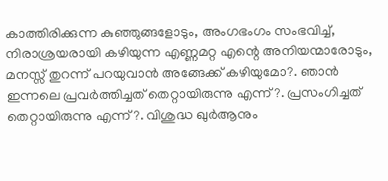കാത്തിരിക്കുന്ന കുഞ്ഞുങ്ങളോടും, അംഗഭംഗം സംഭവിച്ച്‌, നിരാശ്രയരായി കഴിയുന്ന എണ്ണമറ്റ എന്റെ അനിയന്മാരോടും, മനസ്സ്‌ തുറന്ന്‌ പറയുവാൻ അങ്ങേക്ക്‌ കഴിയുമോ?. ഞാൻ ഇന്നലെ പ്രവർത്തിച്ചത്‌ തെറ്റായിരുന്നു എന്ന്‌?. പ്രസംഗിച്ചത്‌ തെറ്റായിരുന്നു എന്ന്‌?. വിശുദ്ധ ഖുർആനും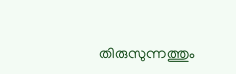തിരുസുന്നത്തും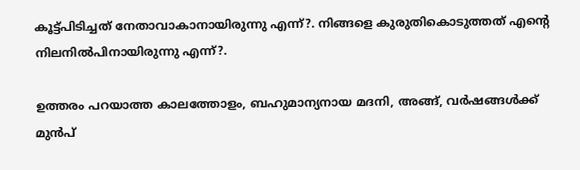കൂട്ട്പിടിച്ചത്‌ നേതാവാകാനായിരുന്നു എന്ന്‌?. നിങ്ങളെ കുരുതികൊടുത്തത്‌ എന്റെ നിലനിൽപിനായിരുന്നു എന്ന്‌?.

ഉത്തരം പറയാത്ത കാലത്തോളം, ബഹുമാന്യനായ മദനി, അങ്ങ്‌, വർഷങ്ങൾക്ക്‌ മുൻപ്‌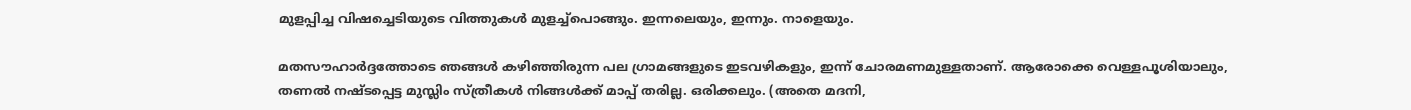മുളപ്പിച്ച വിഷച്ചെടിയുടെ വിത്തുകൾ മുളച്ച്പൊങ്ങും. ഇന്നലെയും, ഇന്നും. നാളെയും.

മതസൗഹാർദ്ദത്തോടെ ഞങ്ങൾ കഴിഞ്ഞിരുന്ന പല ഗ്രാമങ്ങളുടെ ഇടവഴികളും, ഇന്ന്‌ ചോരമണമുള്ളതാണ്‌. ആരോക്കെ വെള്ളപൂശിയാലും, തണൽ നഷ്ടപ്പെട്ട മുസ്ലിം സ്ത്രീകൾ നിങ്ങൾക്ക്‌ മാപ്പ്‌ തരില്ല. ഒരിക്കലും. (അതെ മദനി,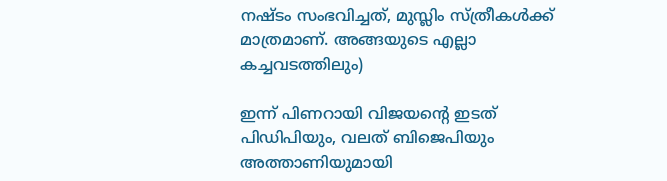നഷ്ടം സംഭവിച്ചത്‌, മുസ്ലിം സ്ത്രീകൾക്ക്‌ മാത്രമാണ്‌. അങ്ങയുടെ എല്ലാ കച്ചവടത്തിലും)

ഇന്ന്‌ പിണറായി വിജയന്റെ ഇടത്‌ പിഡിപിയും, വലത്‌ ബിജെപിയും അത്താണിയുമായി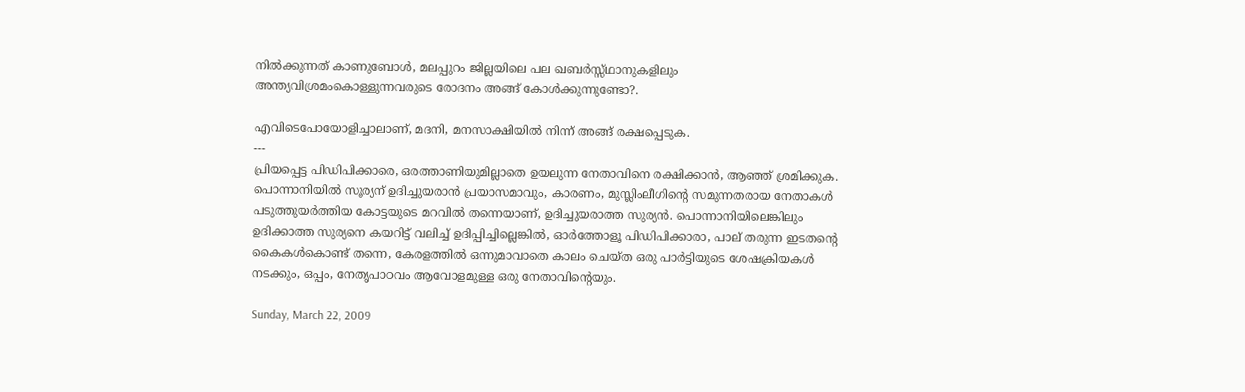നിൽക്കുന്നത്‌ കാണുബോൾ, മലപ്പുറം ജില്ലയിലെ പല ഖബർസ്സ്ഥാനുകളിലും അന്ത്യവിശ്രമംകൊള്ളുന്നവരുടെ രോദനം അങ്ങ്‌ കോൾക്കുന്നുണ്ടോ?.

എവിടെപോയോളിച്ചാലാണ്‌, മദനി, മനസാക്ഷിയിൽ നിന്ന്‌ അങ്ങ്‌ രക്ഷപ്പെടുക.
---
പ്രിയപ്പെട്ട പിഡിപിക്കാരെ, ഒരത്താണിയുമില്ലാതെ ഉയലുന്ന നേതാവിനെ രക്ഷിക്കാൻ, ആഞ്ഞ്‌ ശ്രമിക്കുക. പൊന്നാനിയിൽ സൂര്യന്‌ ഉദിച്ചുയരാൻ പ്രയാസമാവും, കാരണം, മുസ്ലിംലീഗിന്റെ സമുന്നതരായ നേതാകൾ പടുത്തുയർത്തിയ കോട്ടയുടെ മറവിൽ തന്നെയാണ്‌, ഉദിച്ചുയരാത്ത സുര്യൻ. പൊന്നാനിയിലെങ്കിലും ഉദിക്കാത്ത സുര്യനെ കയറിട്ട്‌ വലിച്ച്‌ ഉദിപ്പിച്ചില്ലെങ്കിൽ, ഓർത്തോളൂ പിഡിപിക്കാരാ, പാല്‌ തരുന്ന ഇടതന്റെ കൈകൾകൊണ്ട്‌ തന്നെ, കേരളത്തിൽ ഒന്നുമാവാതെ കാലം ചെയ്ത ഒരു പാർട്ടിയുടെ ശേഷക്രിയകൾ നടക്കും, ഒപ്പം, നേതൃപാഠവം ആവോളമുള്ള ഒരു നേതാവിന്റെയും.

Sunday, March 22, 2009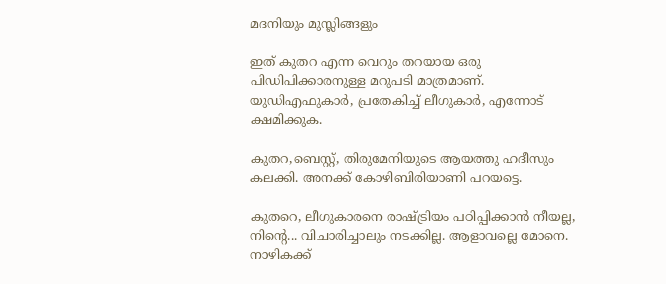മദനിയും മുസ്ലിങ്ങളും

ഇത് കുതറ എന്ന വെറും തറയായ ഒരു പിഡിപിക്കാരനുള്ള മറുപടി മാത്രമാണ്.
യുഡി‌എഫുകാര്‍, പ്രതേകിച്ച് ലീഗുകാര്‍, എന്നോട് ക്ഷമിക്കുക.

കുതറ,ബെസ്റ്റ്‌, തിരുമേനിയുടെ ആയത്തു ഹദീസും കലക്കി. അനക്ക്‌ കോഴിബിരിയാണി പറയട്ടെ.

കുതറെ, ലീഗുകാരനെ രാഷ്ട്രിയം പഠിപ്പിക്കാൻ നീയല്ല, നിന്റെ... വിചാരിച്ചാലും നടക്കില്ല. ആളാവല്ലെ മോനെ. നാഴികക്ക്‌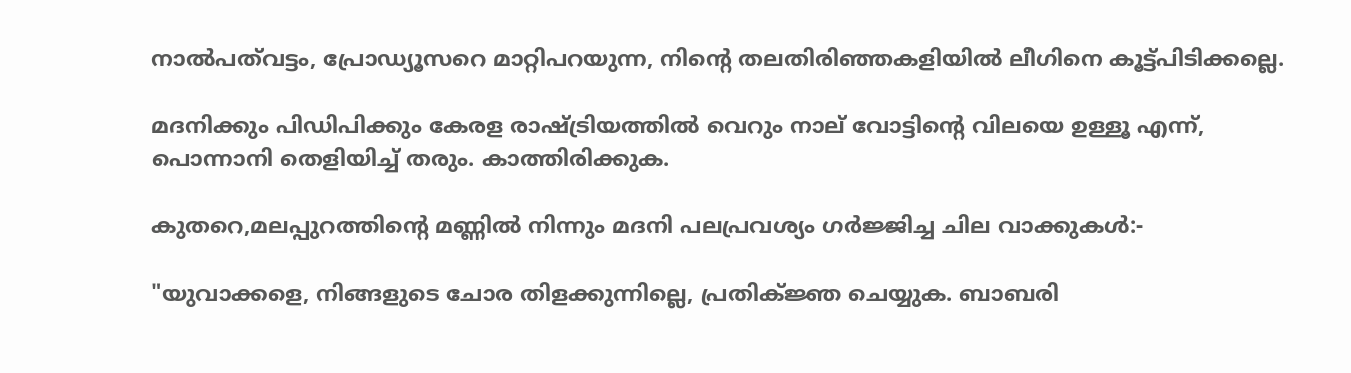നാൽപത്‌വട്ടം, പ്രോഡ്യൂസറെ മാറ്റിപറയുന്ന, നിന്റെ തലതിരിഞ്ഞകളിയിൽ ലീഗിനെ കൂട്ട്‌പിടിക്കല്ലെ.

മദനിക്കും പിഡിപിക്കും കേരള രാഷ്ട്രിയത്തിൽ വെറും നാല്‌ വോട്ടിന്റെ വിലയെ ഉള്ളൂ എന്ന്, പൊന്നാനി തെളിയിച്ച്‌ തരും. കാത്തിരിക്കുക.

കുതറെ,മലപ്പുറത്തിന്റെ മണ്ണിൽ നിന്നും മദനി പലപ്രവശ്യം ഗർജ്ജിച്ച ചില വാക്കുകൾ:-

"യുവാക്കളെ, നിങ്ങളുടെ ചോര തിളക്കുന്നില്ലെ, പ്രതിക്‌ജ്ഞ ചെയ്യുക. ബാബരി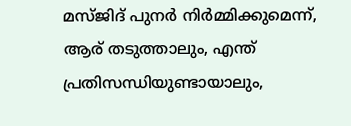മസ്‌ജിദ്‌ പുനർ നിർമ്മിക്കുമെന്ന്, ആര്‌ തടുത്താലും, എന്ത്‌ പ്രതിസന്ധിയുണ്ടായാലും,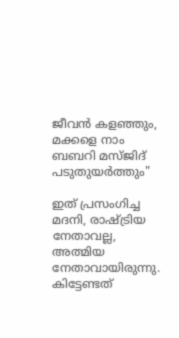ജീവൻ കളഞ്ഞും, മക്കളെ നാം ബബറി മസ്ജിദ്‌ പടുതുയർത്തും"

ഇത്‌ പ്രസംഗിച്ച മദനി, രാഷ്ട്രിയ നേതാവല്ല, അത്മിയ നേതാവായിരുന്നു. കിട്ടേണ്ടത്‌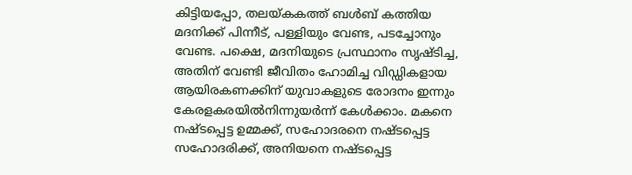കിട്ടിയപ്പോ, തലയ്കകത്ത്‌ ബൾബ്‌ കത്തിയ മദനിക്ക്‌ പിന്നീട്‌, പള്ളിയും വേണ്ട, പടച്ചോനും വേണ്ട. പക്ഷെ, മദനിയുടെ പ്രസ്ഥാനം സൃഷ്ടിച്ച, അതിന്‌ വേണ്ടി ജീവിതം ഹോമിച്ച വിഡ്ഡികളായ ആയിരകണക്കിന്‌ യുവാകളുടെ രോദനം ഇന്നും കേരളകരയിൽനിന്നുയർന്ന് കേൾക്കാം. മകനെ നഷ്ടപ്പെട്ട ഉമ്മക്ക്‌, സഹോദരനെ നഷ്ടപ്പെട്ട സഹോദരിക്ക്‌, അനിയനെ നഷ്ടപ്പെട്ട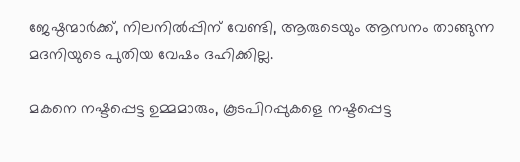ജേഷ്ഠന്മാർക്ക്‌, നിലനിൽപ്പിന്‌ വേണ്ടി, ആരുടെയും ആസനം താങ്ങുന്ന മദനിയുടെ പുതിയ വേഷം ദഹിക്കില്ല.

മകനെ നഷ്ടപ്പെട്ട ഉമ്മമാരും, കൂടപിറപ്പുകളെ നഷ്ടപ്പെട്ട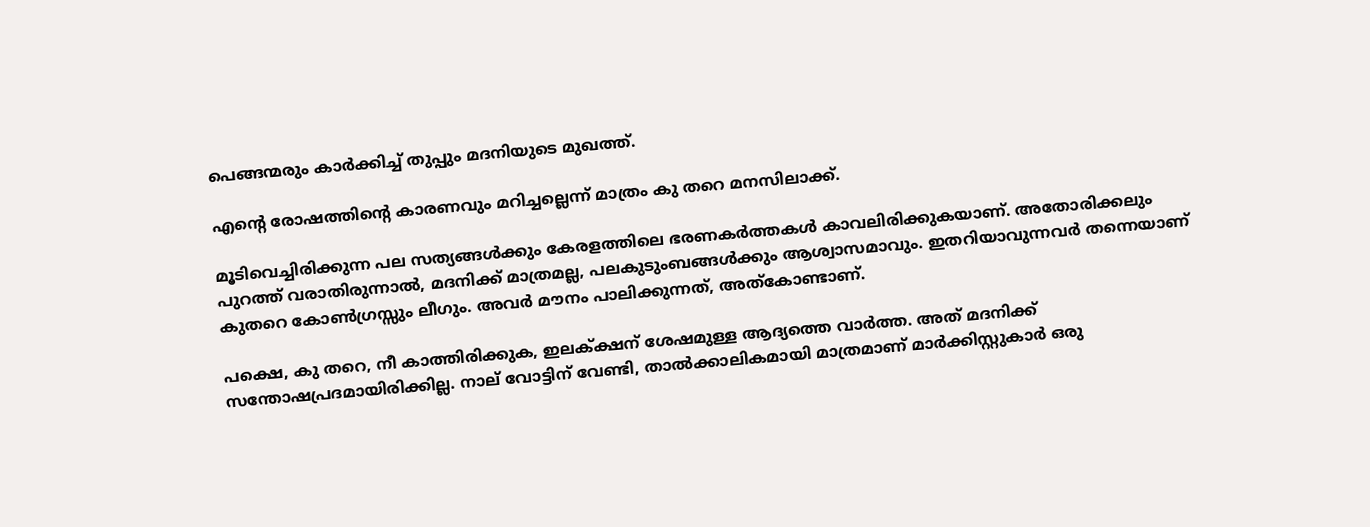പെങ്ങന്മരും കാർക്കിച്ച്‌ തുപ്പും മദനിയുടെ മുഖത്ത്‌.

എന്റെ രോഷത്തിന്റെ കാരണവും മറിച്ചല്ലെന്ന് മാത്രം കു തറെ മനസിലാക്ക്‌.

മൂടിവെച്ചിരിക്കുന്ന പല സത്യങ്ങൾക്കും കേരളത്തിലെ ഭരണകർത്തകൾ കാവലിരിക്കുകയാണ്‌. അതോരിക്കലും പുറത്ത്‌ വരാതിരുന്നാൽ, മദനിക്ക്‌ മാത്രമല്ല, പലകുടുംബങ്ങൾക്കും ആശ്വാസമാവും. ഇതറിയാവുന്നവർ തന്നെയാണ്‌ കുതറെ കോൺഗ്രസ്സും ലീഗും. അവർ മൗനം പാലിക്കുന്നത്‌, അത്‌കോണ്ടാണ്‌.

പക്ഷെ, കു തറെ, നീ കാത്തിരിക്കുക, ഇലക്‌ക്ഷന്‌ ശേഷമുള്ള ആദ്യത്തെ വാർത്ത. അത്‌ മദനിക്ക്‌ സന്തോഷപ്രദമായിരിക്കില്ല. നാല്‌ വോട്ടിന്‌ വേണ്ടി, താൽക്കാലികമായി മാത്രമാണ്‌ മാർക്കിസ്റ്റുകാർ ഒരു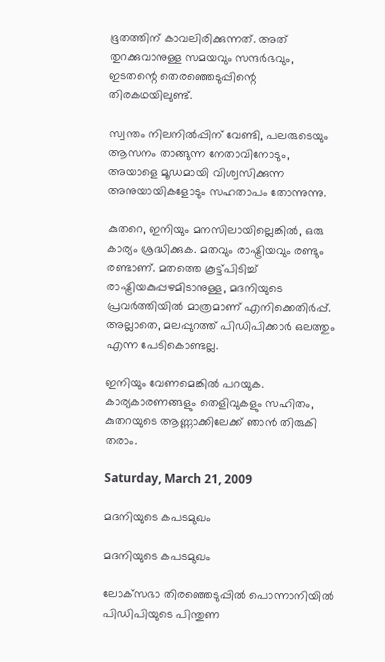ഭൂതത്തിന്‌ കാവലിരിക്കുന്നത്‌. അത്‌ തുറക്കുവാനുള്ള സമയവും സന്ദർഭവും, ഇടതന്റെ തെരഞ്ഞെടുപ്പിന്റെ തിരകഥയിലുണ്ട്‌.

സ്വന്തം നിലനിൽപ്പിന്‌ വേണ്ടി, പലരുടെയും ആസനം താങ്ങുന്ന നേതാവിനോടും, അയാളെ മൂഡമായി വിശ്വസിക്കുന്ന അനുയായികളോടും സഹതാപം തോന്നുന്നു.

കുതറെ, ഇനിയും മനസിലായില്ലെങ്കിൽ, ഒരു കാര്യം ശ്രദ്ധിക്കുക. മതവും രാഷ്ട്രിയവും രണ്ടും രണ്ടാണ്‌. മതത്തെ കൂട്ട്‌പിടിച്ച്‌ രാഷ്ട്രിയകുപ്പഴമിടാനുള്ള, മദനിയുടെ പ്രവർത്തിയിൽ മാത്രമാണ്‌ എനിക്കെതിർപ്പ്‌. അല്ലാതെ, മലപ്പുറത്ത്‌ പിഡിപിക്കാർ ഒലത്തും എന്ന പേടികൊണ്ടല്ല.

ഇനിയും വേണമെങ്കിൽ പറയുക. കാര്യകാരണങ്ങളും തെളിവുകളും സഹിതം, കുതറയുടെ ആണ്ണാക്കിലേക്ക്‌ ഞാൻ തിരുകി തരാം.

Saturday, March 21, 2009

മദനിയുടെ കപടമുഖം

മദനിയുടെ കപടമുഖം

ലോക്‌സഭാ തിരഞ്ഞെടുപ്പിൽ പൊന്നാനിയിൽ പിഡിപിയുടെ പിന്തുണ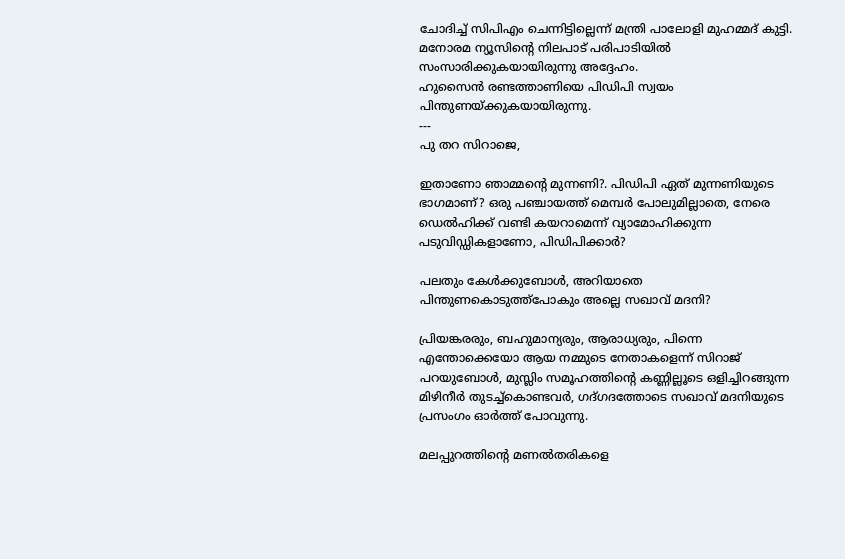ചോദിച്ച്‌ സിപിഎം ചെന്നിട്ടില്ലെന്ന്‌ മന്ത്രി പാലോളി മുഹമ്മദ്‌ കുട്ടി. മനോരമ ന്യൂസിന്റെ നിലപാട്‌ പരിപാടിയിൽ സംസാരിക്കുകയായിരുന്നു അദ്ദേഹം.
ഹുസൈൻ രണ്ടത്താണിയെ പിഡിപി സ്വയം പിന്തുണയ്ക്കുകയായിരുന്നു.
---
പു തറ സിറാജെ,

ഇതാണോ ഞാമ്മന്റെ മുന്നണി?. പിഡിപി ഏത്‌ മുന്നണിയുടെ ഭാഗമാണ്‌? ഒരു പഞ്ചായത്ത്‌ മെമ്പർ പോലുമില്ലാതെ, നേരെ ഡെൽഹിക്ക്‌ വണ്ടി കയറാമെന്ന് വ്യാമോഹിക്കുന്ന പടുവിഡ്ഡികളാണോ, പിഡിപിക്കാർ?

പലതും കേൾക്കുബോൾ, അറിയാതെ പിന്തുണകൊടുത്ത്‌പോകും അല്ലെ സഖാവ്‌ മദനി?

പ്രിയങ്കരരും, ബഹുമാന്യരും, ആരാധ്യരും, പിന്നെ എന്തോക്കെയോ ആയ നമ്മുടെ നേതാകളെന്ന് സിറാജ്‌ പറയുബോൾ, മുസ്ലിം സമൂഹത്തിന്റെ കണ്ണില്ലൂടെ ഒളിച്ചിറങ്ങുന്ന മിഴിനീർ തുടച്ച്‌കൊണ്ടവർ, ഗദ്ഗദത്തോടെ സഖാവ്‌ മദനിയുടെ പ്രസംഗം ഓർത്ത്‌ പോവുന്നു.

മലപ്പുറത്തിന്റെ മണൽതരികളെ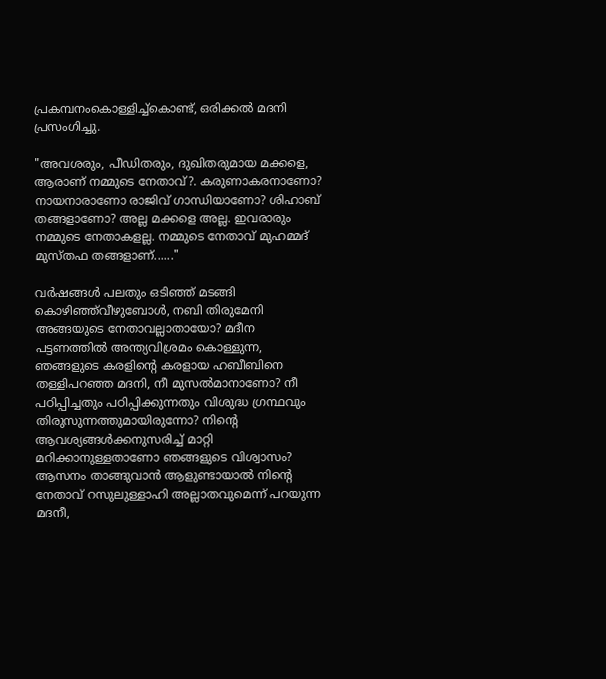പ്രകമ്പനംകൊള്ളിച്ച്‌കൊണ്ട്‌, ഒരിക്കൽ മദനി പ്രസംഗിച്ചു.

"അവശരും, പീഡിതരും, ദുഖിതരുമായ മക്കളെ, ആരാണ്‌ നമ്മുടെ നേതാവ്‌?. കരുണാകരനാണോ? നായനാരാണോ രാജിവ്‌ ഗാന്ധിയാണോ? ശിഹാബ്‌ തങ്ങളാണോ? അല്ല മക്കളെ അല്ല. ഇവരാരും നമ്മുടെ നേതാകളല്ല. നമ്മുടെ നേതാവ്‌ മുഹമ്മദ്‌ മുസ്തഫ തങ്ങളാണ്‌......"

വർഷങ്ങൾ പലതും ഒടിഞ്ഞ്‌ മടങ്ങി കൊഴിഞ്ഞ്‌വീഴുബോൾ, നബി തിരുമേനി അങ്ങയുടെ നേതാവല്ലാതായോ? മദീന പട്ടണത്തിൽ അന്ത്യവിശ്രമം കൊള്ളുന്ന, ഞങ്ങളുടെ കരളിന്റെ കരളായ ഹബീബിനെ തള്ളിപറഞ്ഞ മദനി, നീ മുസൽമാനാണോ? നീ പഠിപ്പിച്ചതും പഠിപ്പിക്കുന്നതും വിശുദ്ധ ഗ്രന്ഥവും തിരുസുന്നത്തുമായിരുന്നോ? നിന്റെ ആവശ്യങ്ങൾക്കനുസരിച്ച്‌ മാറ്റി മറിക്കാനുള്ളതാണോ ഞങ്ങളുടെ വിശ്വാസം? ആസനം താങ്ങുവാൻ ആളുണ്ടായാൽ നിന്റെ നേതാവ്‌ റസുലുള്ളാഹി അല്ലാതവുമെന്ന് പറയുന്ന മദനീ,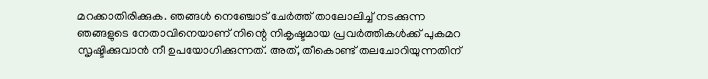മറക്കാതിരിക്കുക. ഞങ്ങൾ നെഞ്ചോട്‌ ചേർത്ത്‌ താലോലിച്ച്‌ നടക്കുന്ന ഞങ്ങളുടെ നേതാവിനെയാണ്‌ നിന്റെ നികൃഷ്ടമായ പ്രവർത്തികൾക്ക്‌ പുകമറ സൃഷ്ടിക്കുവാൻ നീ ഉപയോഗിക്കുന്നത്‌. അത്‌, തീകൊണ്ട്‌ തലചോറിയുന്നതിന്‌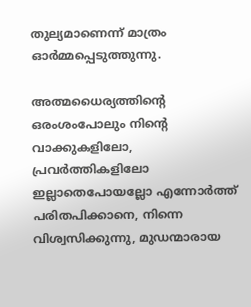തുല്യമാണെന്ന് മാത്രം ഓർമ്മപ്പെടുത്തുന്നു.

അത്മധൈര്യത്തിന്റെ ഒരംശംപോലും നിന്റെ വാക്കുകളിലോ, പ്രവർത്തികളിലോ ഇല്ലാതെപോയല്ലോ എന്നോർത്ത്‌ പരിതപിക്കാനെ, നിന്നെ വിശ്വസിക്കുന്നു, മുഡന്മാരായ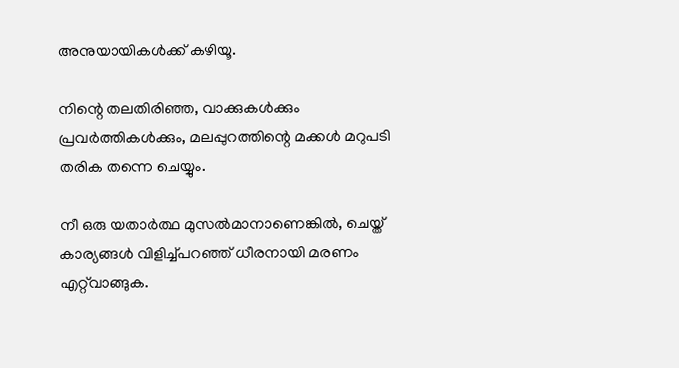അനുയായികൾക്ക്‌ കഴിയൂ.

നിന്റെ തലതിരിഞ്ഞ, വാക്കുകൾക്കും പ്രവർത്തികൾക്കും, മലപ്പുറത്തിന്റെ മക്കൾ മറുപടി തരിക തന്നെ ചെയ്യും.

നീ ഒരു യതാർത്ഥ മുസൽമാനാണെങ്കിൽ, ചെയ്ത്‌ കാര്യങ്ങൾ വിളിച്ച്‌പറഞ്ഞ്‌ ധീരനായി മരണം എറ്റ്‌വാങ്ങുക.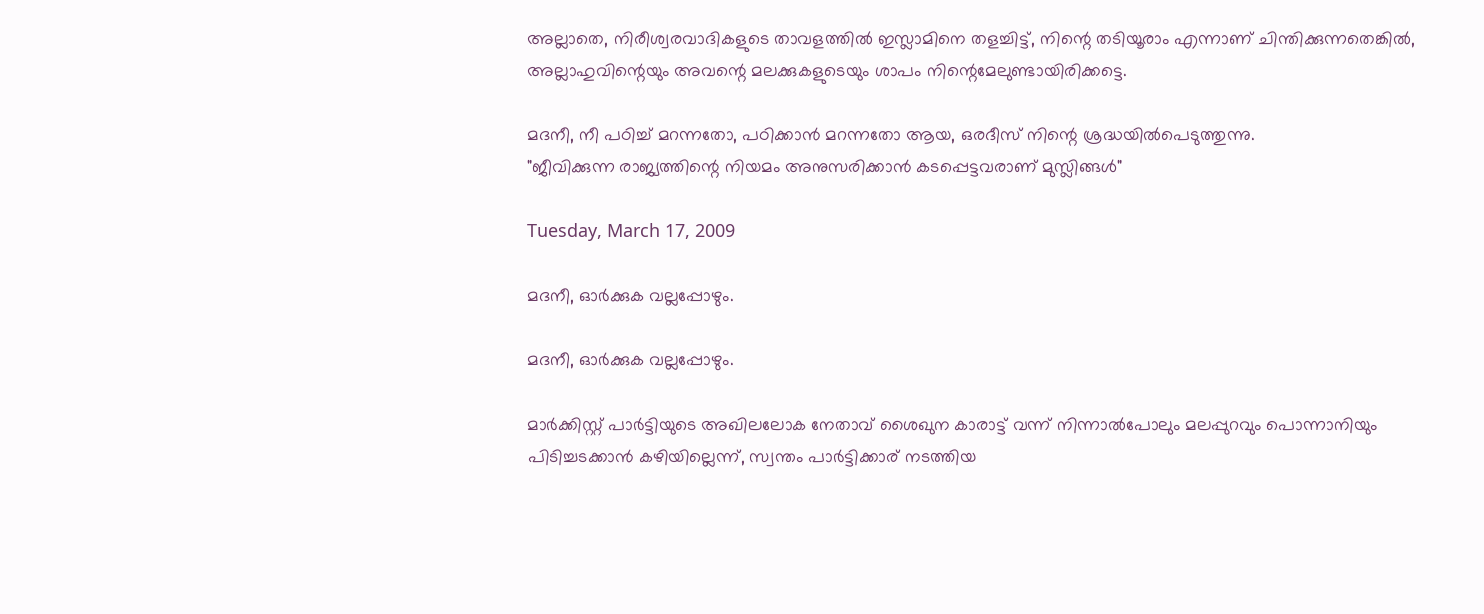അല്ലാതെ, നിരീശ്വരവാദികളുടെ താവളത്തിൽ ഇസ്ലാമിനെ തളച്ചിട്ട്‌, നിന്റെ തടിയൂരാം എന്നാണ്‌ ചിന്തിക്കുന്നതെങ്കിൽ, അല്ലാഹുവിന്റെയും അവന്റെ മലക്കുകളുടെയും ശാപം നിന്റെമേലുണ്ടായിരിക്കട്ടെ.

മദനീ, നീ പഠിച്ച്‌ മറന്നതോ, പഠിക്കാൻ മറന്നതോ ആയ, ഒരദീസ്‌ നിന്റെ ശ്രദ്ധയിൽപെടുത്തുന്നു.
"ജീവിക്കുന്ന രാജ്യത്തിന്റെ നിയമം അനുസരിക്കാൻ കടപ്പെട്ടവരാണ്‌ മുസ്ലിങ്ങൾ"

Tuesday, March 17, 2009

മദനീ, ഓർക്കുക വല്ലപ്പോഴും.

മദനീ, ഓർക്കുക വല്ലപ്പോഴും.

മാർക്കിസ്റ്റ്‌ പാർട്ടിയുടെ അഖിലലോക നേതാവ്‌ ശൈഖുന കാരാട്ട്‌ വന്ന് നിന്നാൽപോലും മലപ്പുറവും പൊന്നാനിയും പിടിച്ചടക്കാൻ കഴിയില്ലെന്ന്, സ്വന്തം പാർട്ടിക്കാര്‌ നടത്തിയ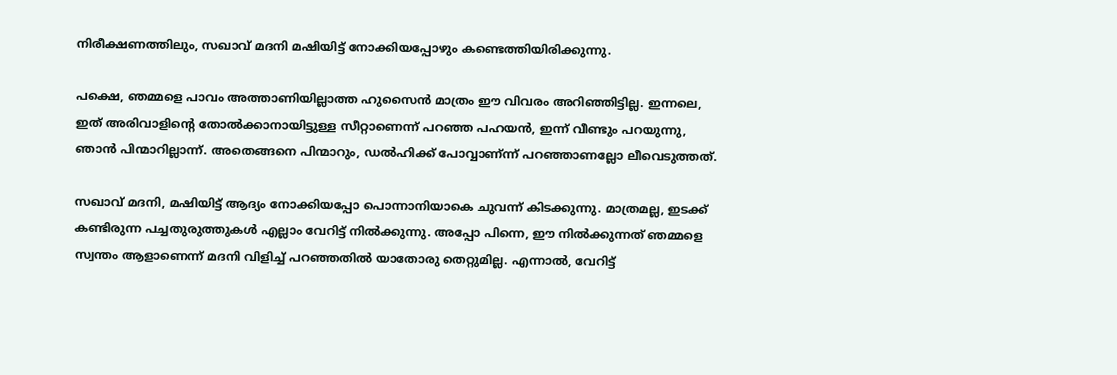നിരീക്ഷണത്തിലും, സഖാവ്‌ മദനി മഷിയിട്ട്‌ നോക്കിയപ്പോഴും കണ്ടെത്തിയിരിക്കുന്നു.

പക്ഷെ, ഞമ്മളെ പാവം അത്താണിയില്ലാത്ത ഹുസൈൻ മാത്രം ഈ വിവരം അറിഞ്ഞിട്ടില്ല. ഇന്നലെ, ഇത്‌ അരിവാളിന്റെ തോൽക്കാനായിട്ടുള്ള സീറ്റാണെന്ന് പറഞ്ഞ പഹയൻ, ഇന്ന് വീണ്ടും പറയുന്നു, ഞാൻ പിന്മാറില്ലാന്ന്. അതെങ്ങനെ പിന്മാറും, ഡൽഹിക്ക്‌ പോവ്വാണ്‌ന്ന് പറഞ്ഞാണല്ലോ ലീവെടുത്തത്‌.

സഖാവ്‌ മദനി, മഷിയിട്ട്‌ ആദ്യം നോക്കിയപ്പോ പൊന്നാനിയാകെ ചുവന്ന് കിടക്കുന്നു. മാത്രമല്ല, ഇടക്ക്‌ കണ്ടിരുന്ന പച്ചതുരുത്തുകൾ എല്ലാം വേറിട്ട്‌ നിൽക്കുന്നു. അപ്പോ പിന്നെ, ഈ നിൽക്കുന്നത്‌ ഞമ്മളെ സ്വന്തം ആളാണെന്ന് മദനി വിളിച്ച്‌ പറഞ്ഞതിൽ യാതോരു തെറ്റുമില്ല. എന്നാൽ, വേറിട്ട്‌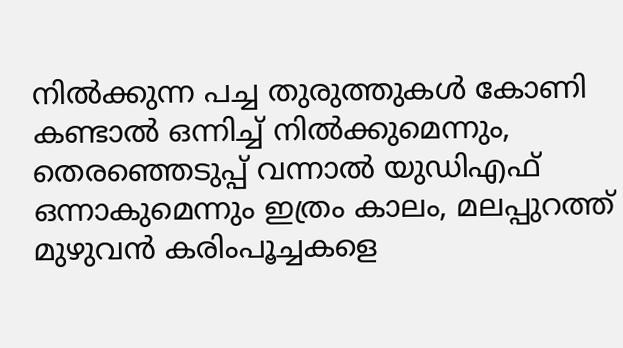നിൽക്കുന്ന പച്ച തുരുത്തുകൾ കോണി കണ്ടാൽ ഒന്നിച്ച്‌ നിൽക്കുമെന്നും, തെരഞ്ഞെടുപ്പ്‌ വന്നാൽ യുഡിഎഫ്‌ ഒന്നാകുമെന്നും ഇത്രം കാലം, മലപ്പുറത്ത്‌ മുഴുവൻ കരിംപൂച്ചകളെ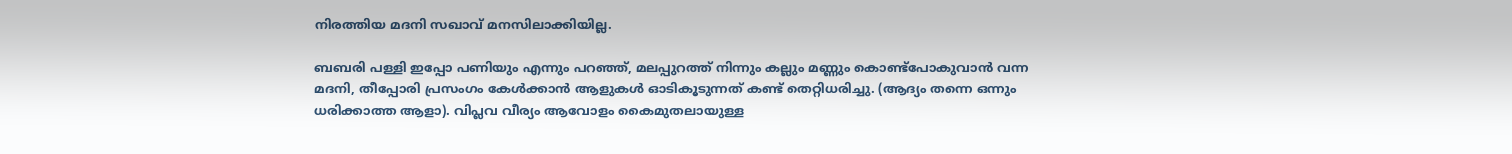നിരത്തിയ മദനി സഖാവ്‌ മനസിലാക്കിയില്ല.

ബബരി പള്ളി ഇപ്പോ പണിയും എന്നും പറഞ്ഞ്‌, മലപ്പുറത്ത്‌ നിന്നും കല്ലും മണ്ണും കൊണ്ട്‌പോകുവാൻ വന്ന മദനി, തീപ്പോരി പ്രസംഗം കേൾക്കാൻ ആളുകൾ ഓടികൂടുന്നത്‌ കണ്ട്‌ തെറ്റിധരിച്ചു. (ആദ്യം തന്നെ ഒന്നും ധരിക്കാത്ത ആളാ). വിപ്ലവ വീര്യം ആവോളം കൈമുതലായുള്ള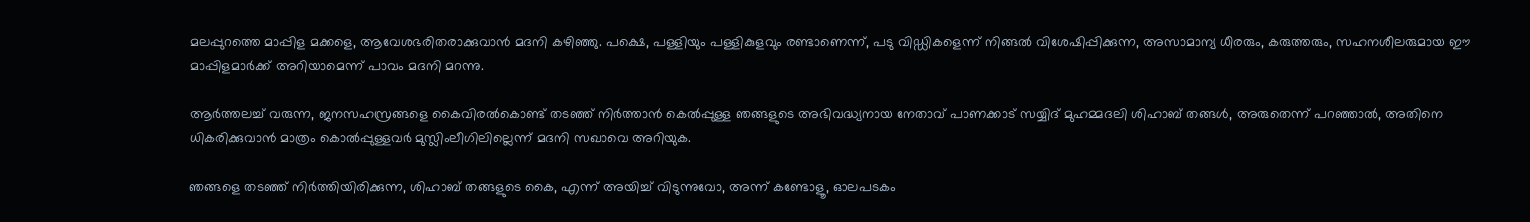മലപ്പുറത്തെ മാപ്പിള മക്കളെ, ആവേശഭരിതരാക്കുവാൻ മദനി കഴിഞ്ഞു. പക്ഷെ, പള്ളിയും പള്ളികുളവും രണ്ടാണെന്ന്, പടു വിഡ്ഡികളെന്ന് നിങ്ങൽ വിശേഷിപ്പിക്കുന്ന, അസാമാന്യ ധീരരും, കരുത്തരും, സഹനശീലരുമായ ഈ മാപ്പിളമാർക്ക്‌ അറിയാമെന്ന് പാവം മദനി മറന്നു.

ആർത്തലച്ച്‌ വരുന്ന, ജനസഹസ്രങ്ങളെ കൈവിരൽകൊണ്ട്‌ തടഞ്ഞ്‌ നിർത്താൻ കെൽപ്പുള്ള ഞങ്ങളുടെ അഭിവദ്ധ്യനായ നേതാവ്‌ പാണക്കാട്‌ സയ്യിദ്‌ മുഹമ്മദലി ശിഹാബ്‌ തങ്ങൾ, അരുതെന്ന് പറഞ്ഞാൽ, അതിനെ ധികരിക്കുവാൻ മാത്രം കൊൽപ്പുള്ളവർ മുസ്ലിംലീഗിലില്ലെന്ന് മദനി സഖാവെ അറിയുക.

ഞങ്ങളെ തടഞ്ഞ്‌ നിർത്തിയിരിക്കുന്ന, ശിഹാബ്‌ തങ്ങളുടെ കൈ, എന്ന് അയിച്ച്‌ വിടുന്നുവോ, അന്ന് കണ്ടോളൂ, ഓലപടകം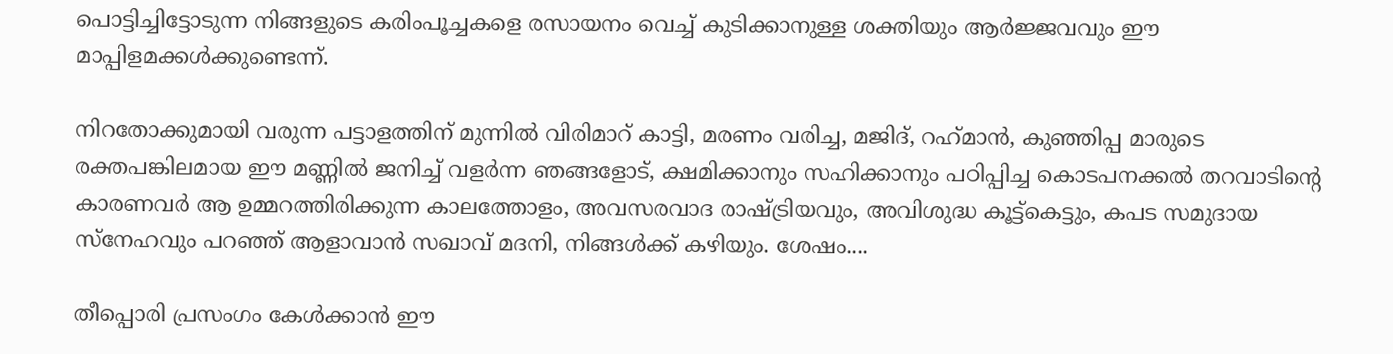പൊട്ടിച്ചിട്ടോടുന്ന നിങ്ങളുടെ കരിംപൂച്ചകളെ രസായനം വെച്ച്‌ കുടിക്കാനുള്ള ശക്തിയും ആർജ്ജവവും ഈ മാപ്പിളമക്കൾക്കുണ്ടെന്ന്.

നിറതോക്കുമായി വരുന്ന പട്ടാളത്തിന്‌ മുന്നിൽ വിരിമാറ്‌ കാട്ടി, മരണം വരിച്ച, മജിദ്‌, റഹ്‌മാൻ, കുഞ്ഞിപ്പ മാരുടെ രക്തപങ്കിലമായ ഈ മണ്ണിൽ ജനിച്ച്‌ വളർന്ന ഞങ്ങളോട്‌, ക്ഷമിക്കാനും സഹിക്കാനും പഠിപ്പിച്ച കൊടപനക്കൽ തറവാടിന്റെ കാരണവർ ആ ഉമ്മറത്തിരിക്കുന്ന കാലത്തോളം, അവസരവാദ രാഷ്ട്രിയവും, അവിശുദ്ധ കൂട്ട്‌കെട്ടും, കപട സമുദായ സ്നേഹവും പറഞ്ഞ്‌ ആളാവാൻ സഖാവ്‌ മദനി, നിങ്ങൾക്ക്‌ കഴിയും. ശേഷം....

തീപ്പൊരി പ്രസംഗം കേൾക്കാൻ ഈ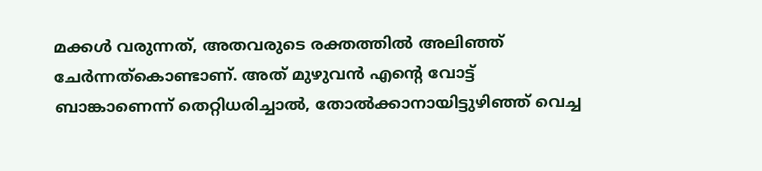മക്കൾ വരുന്നത്‌, അതവരുടെ രക്തത്തിൽ അലിഞ്ഞ്‌ ചേർന്നത്‌കൊണ്ടാണ്‌. അത്‌ മുഴുവൻ എന്റെ വോട്ട്‌ ബാങ്കാണെന്ന് തെറ്റിധരിച്ചാൽ, തോൽക്കാനായിട്ടുഴിഞ്ഞ്‌ വെച്ച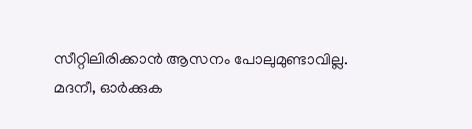സീറ്റിലിരിക്കാൻ ആസനം പോലുമുണ്ടാവില്ല. മദനീ, ഓർക്കുക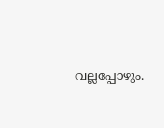വല്ലപ്പോഴും.